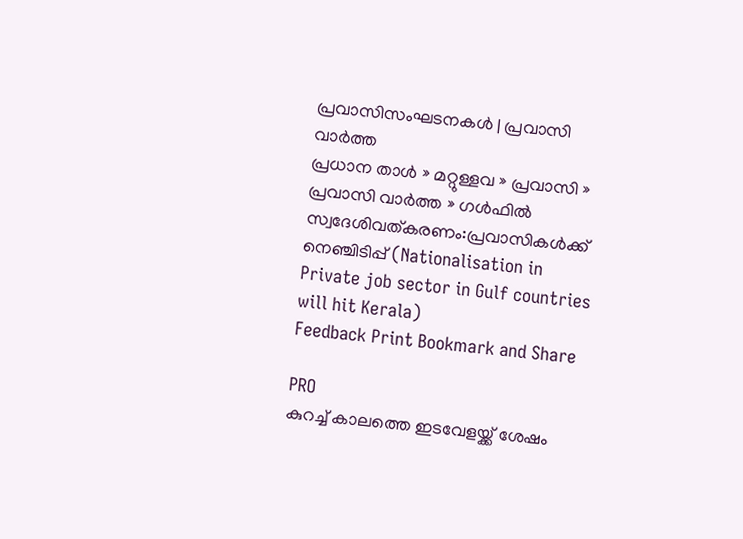പ്രവാസിസംഘടനകള്‍ | പ്രവാസി വാര്‍ത്ത
പ്രധാന താള്‍ » മറ്റുള്ളവ » പ്രവാസി » പ്രവാസി വാര്‍ത്ത » ഗള്‍ഫില്‍ സ്വദേശിവത്കരണം:പ്രവാസികള്‍ക്ക് നെഞ്ചിടിപ്പ് (Nationalisation in Private job sector in Gulf countries will hit Kerala)
Feedback Print Bookmark and Share

PRO
കുറച്ച് കാലത്തെ ഇടവേളയ്ക്ക് ശേഷം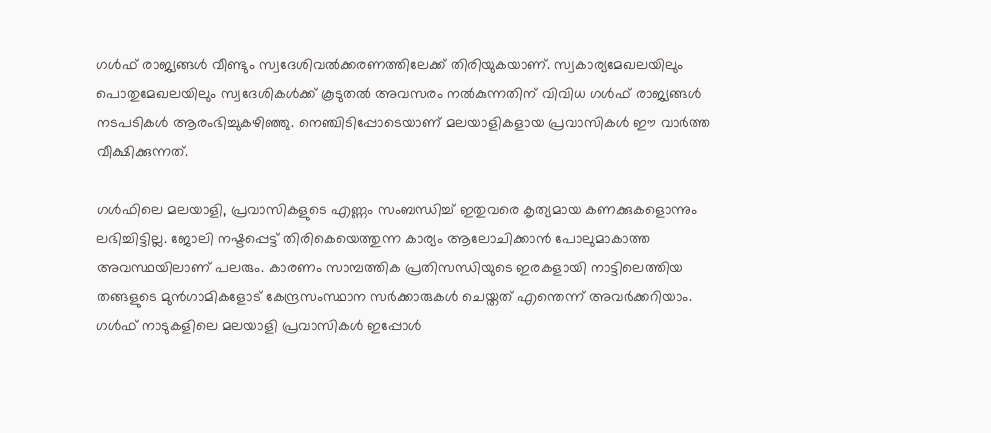ഗള്‍ഫ് രാജ്യങ്ങള്‍ വീണ്ടും സ്വദേശിവല്‍‌ക്കരണത്തിലേക്ക് തിരിയുകയാണ്. സ്വകാര്യമേഖലയിലും പൊതുമേഖലയിലും സ്വദേശികള്‍ക്ക് കൂടുതല്‍ അവസരം നല്‍കുന്നതിന് വിവിധ ഗള്‍ഫ് രാജ്യങ്ങള്‍ നടപടികള്‍ ആരംഭിച്ചുകഴിഞ്ഞു. നെഞ്ചിടിപ്പോടെയാണ് മലയാളികളായ പ്രവാസികള്‍ ഈ വാര്‍ത്ത വീക്ഷിക്കുന്നത്.

ഗള്‍ഫിലെ മലയാളി, പ്രവാസികളുടെ എണ്ണം സംബന്ധിച്ച് ഇതുവരെ കൃത്യമായ കണക്കുകളൊന്നും ലഭിച്ചിട്ടില്ല. ജോലി നഷ്ടപ്പെട്ട് തിരികെയെത്തുന്ന കാര്യം ആലോചിക്കാന്‍ പോലുമാകാത്ത അവസ്ഥയിലാണ് പലരും. കാരണം സാമ്പത്തിക പ്രതിസന്ധിയുടെ ഇരകളായി നാട്ടിലെത്തിയ തങ്ങളുടെ മുന്‍‌ഗാമികളോട് കേന്ദ്രസംസ്ഥാന സര്‍ക്കാരുകള്‍ ചെയ്തത് എന്തെന്ന് അവര്‍ക്കറിയാം. ഗള്‍ഫ് നാടുകളിലെ മലയാളി പ്രവാസികള്‍ ഇപ്പോള്‍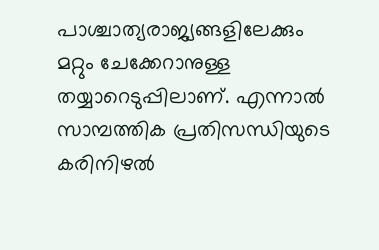പാശ്ചാത്യരാജ്യങ്ങളിലേക്കും മറ്റും ചേക്കേറാനുള്ള തയ്യാറെടുപ്പിലാണ്. എന്നാല്‍ സാമ്പത്തിക പ്രതിസന്ധിയുടെ കരിനിഴല്‍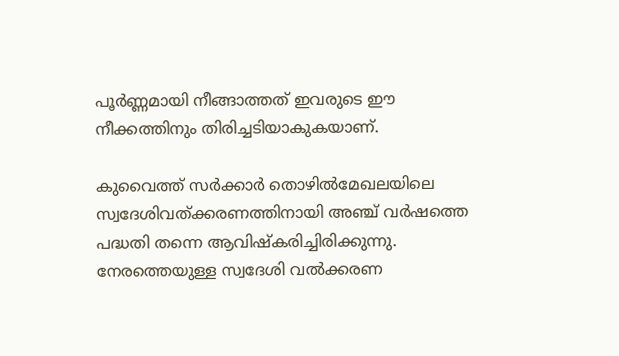പൂര്‍ണ്ണമായി നീങ്ങാത്തത് ഇവരുടെ ഈ നീക്കത്തിനും തിരിച്ചടിയാകുകയാണ്.

കുവൈത്ത് സര്‍ക്കാര്‍ തൊഴില്‍മേഖലയിലെ സ്വദേശിവത്ക്കരണത്തിനായി അഞ്ച് വര്‍ഷത്തെ പദ്ധതി തന്നെ ആവിഷ്കരിച്ചിരിക്കുന്നു. നേരത്തെയുള്ള സ്വദേശി വല്‍ക്കരണ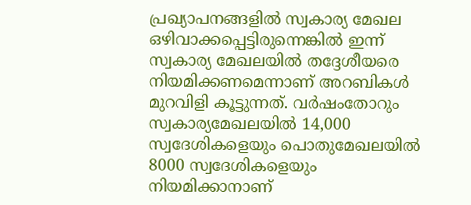പ്രഖ്യാപനങ്ങളില്‍ സ്വകാര്യ മേഖല ഒഴിവാക്കപ്പെട്ടിരുന്നെങ്കില്‍ ഇന്ന് സ്വകാര്യ മേഖലയില്‍ തദ്ദേശീ‍യരെ നിയമിക്കണമെന്നാണ് അറബികള്‍ മുറവിളി കൂട്ടുന്നത്. വര്‍ഷംതോറും സ്വകാര്യമേഖലയില്‍ 14,000 സ്വദേശികളെയും പൊതുമേഖലയില്‍ 8000 സ്വദേശികളെയും നിയമിക്കാനാണ്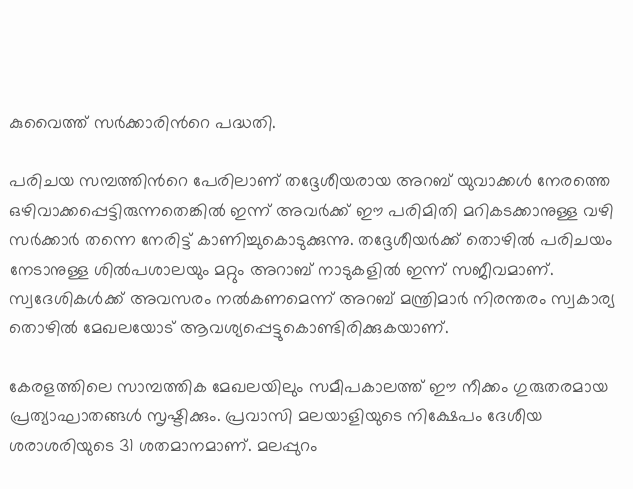കുവൈത്ത് സര്‍ക്കാരിന്‍റെ പദ്ധതി.

പരിചയ സമ്പത്തിന്‍റെ പേരിലാണ് തദ്ദേശീയരായ അറബ് യുവാക്കള്‍ നേരത്തെ ഒഴിവാക്കപ്പെട്ടിരുന്നതെങ്കില്‍ ഇന്ന് അവര്‍ക്ക് ഈ പരിമിതി മറികടക്കാനുള്ള വഴി സര്‍ക്കാര്‍ തന്നെ നേരിട്ട് കാണിച്ചുകൊടുക്കുന്നു. തദ്ദേശീയര്‍ക്ക് തൊഴില്‍ പരിചയം നേടാനുള്ള ശില്‍‌പശാലയും മറ്റും അറാബ് നാടുകളില്‍ ഇന്ന് സജീവമാണ്. സ്വദേശികള്‍ക്ക് അവസരം നല്‍കണമെന്ന് അറബ് മന്ത്രിമാര്‍ നിരന്തരം സ്വകാര്യ തൊഴില്‍ മേഖലയോട് ആ‍വശ്യപ്പെട്ടുകൊണ്ടിരിക്കുകയാണ്.

കേരളത്തിലെ സാമ്പത്തിക മേഖലയിലും സമീപകാലത്ത് ഈ നീക്കം ഗുരുതരമായ പ്രത്യാഘാതങ്ങള്‍ സൃഷ്ടിക്കും. പ്രവാസി മലയാളിയുടെ നിക്ഷേപം ദേശീയ ശരാശരിയുടെ 31 ശതമാനമാണ്. മലപ്പുറം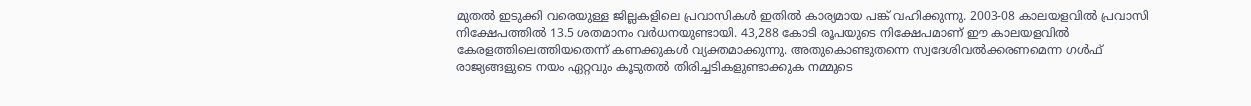മുതല്‍ ഇടുക്കി വരെയുള്ള ജില്ലകളിലെ പ്രവാസികള്‍ ഇതില്‍ കാര്യമായ പങ്ക് വഹിക്കുന്നു. 2003-08 കാലയളവില്‍ പ്രവാസി നിക്ഷേപത്തില്‍ 13.5 ശതമാനം വര്‍ധനയുണ്ടായി. 43,288 കോടി രൂപയുടെ നിക്ഷേപമാണ് ഈ കാലയളവില്‍ കേരളത്തിലെത്തിയതെന്ന് കണക്കുകള്‍ വ്യക്തമാക്കുന്നു. അതുകൊണ്ടുതന്നെ സ്വദേശിവല്‍ക്കരണമെന്ന ഗള്‍ഫ് രാജ്യങ്ങളുടെ നയം ഏറ്റവും കൂടുതല്‍ തിരിച്ചടികളുണ്ടാക്കുക നമ്മുടെ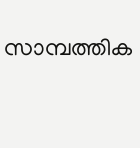സാ‍മ്പത്തിക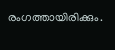രംഗത്തായിരിക്കും.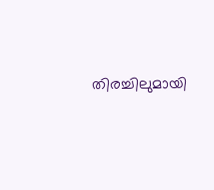തിരച്ചിലുമായി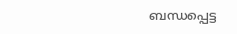ബന്ധപ്പെട്ട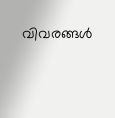വിവരങ്ങള്‍